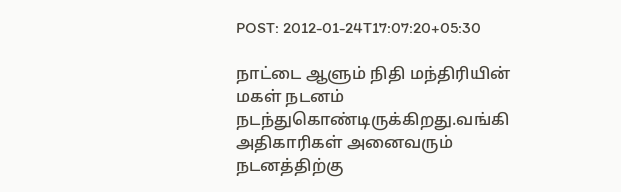POST: 2012-01-24T17:07:20+05:30

நாட்டை ஆளும் நிதி மந்திரியின் மகள் நடனம் நடந்துகொண்டிருக்கிறது.வங்கி அதிகாரிகள் அனைவரும் நடனத்திற்கு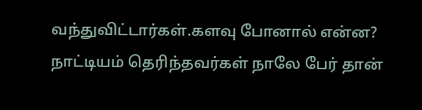வந்துவிட்டார்கள்.களவு போனால் என்ன? நாட்டியம் தெரிந்தவர்கள் நாலே பேர் தான்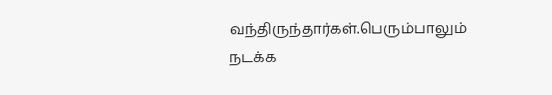வந்திருந்தார்கள்.பெரும்பாலும் நடக்க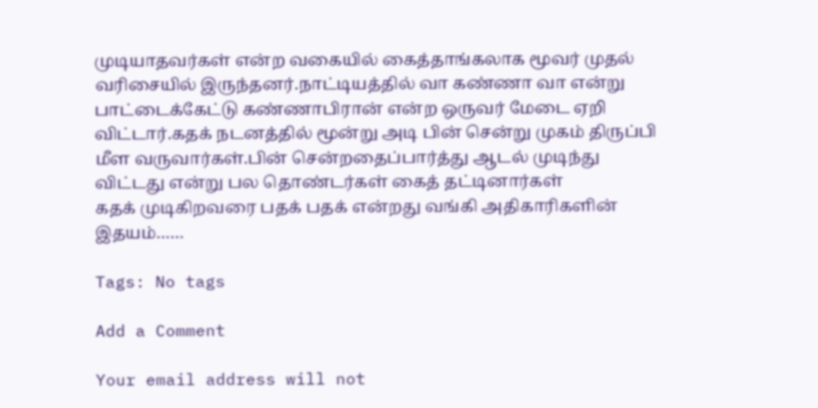முடியாதவர்கள் என்ற வகையில் கைத்தாங்கலாக மூவர் முதல் வரிசையில் இருந்தனர்.நாட்டியத்தில் வா கண்ணா வா என்று பாட்டைக்கேட்டு கண்ணாபிரான் என்ற ஒருவர் மேடை ஏறி விட்டார்.கதக் நடனத்தில் மூன்று அடி பின் சென்று முகம் திருப்பி மீள வருவார்கள்.பின் சென்றதைப்பார்த்து ஆடல் முடிந்து விட்டது என்று பல தொண்டர்கள் கைத் தட்டினார்கள்
கதக் முடிகிறவரை பதக் பதக் என்றது வங்கி அதிகாரிகளின் இதயம்……

Tags: No tags

Add a Comment

Your email address will not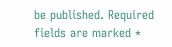be published. Required fields are marked *